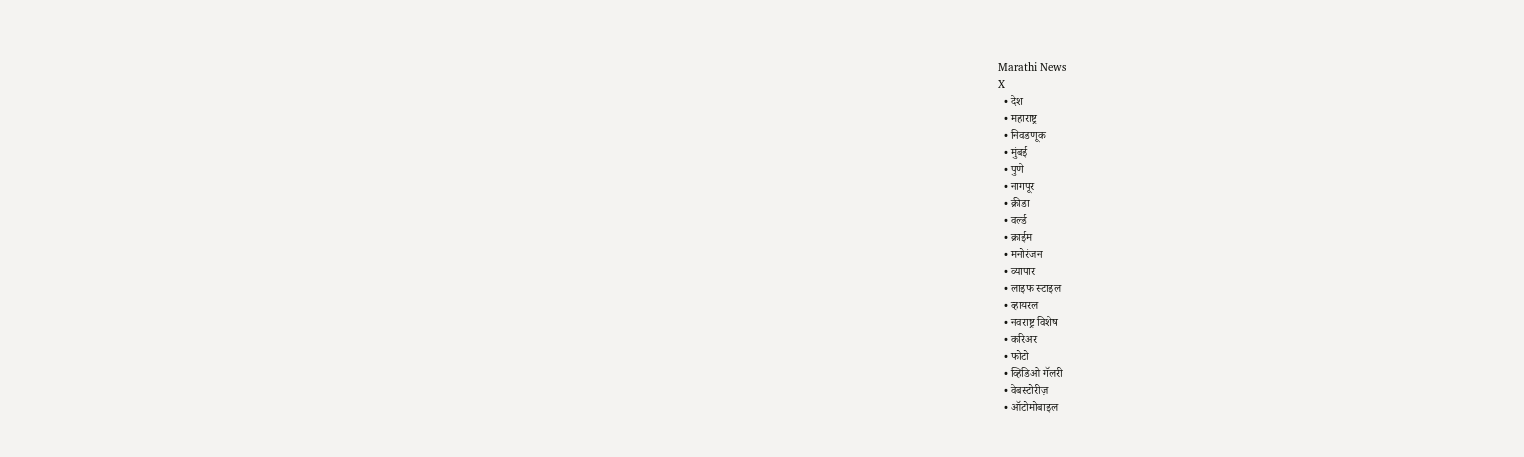Marathi News
X
  • देश
  • महाराष्ट्र
  • निवडणूक
  • मुंबई
  • पुणे
  • नागपूर
  • क्रीडा
  • वर्ल्ड
  • क्राईम
  • मनोरंजन
  • व्यापार
  • लाइफ स्टाइल
  • व्हायरल
  • नवराष्ट्र विशेष
  • करिअर
  • फोटो
  • व्हिडिओ गॅलरी
  • वेबस्टोरीज़
  • ऑटोमोबाइल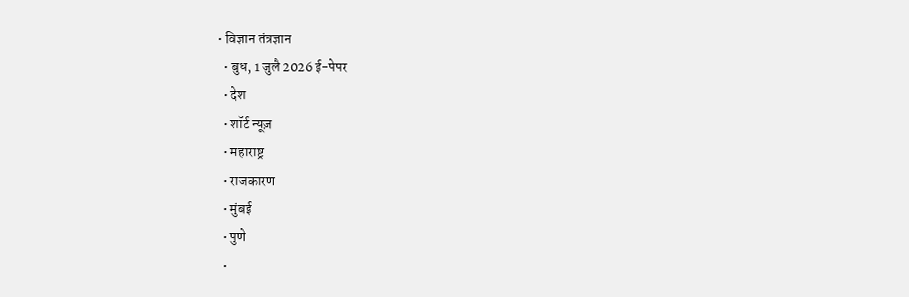• विज्ञान तंत्रज्ञान
  • बुध, 1 जुलै 2026 ई-पेपर
  • देश
  • शॉर्ट न्यूज़
  • महाराष्ट्र
  • राजकारण
  • मुंबई
  • पुणे
  •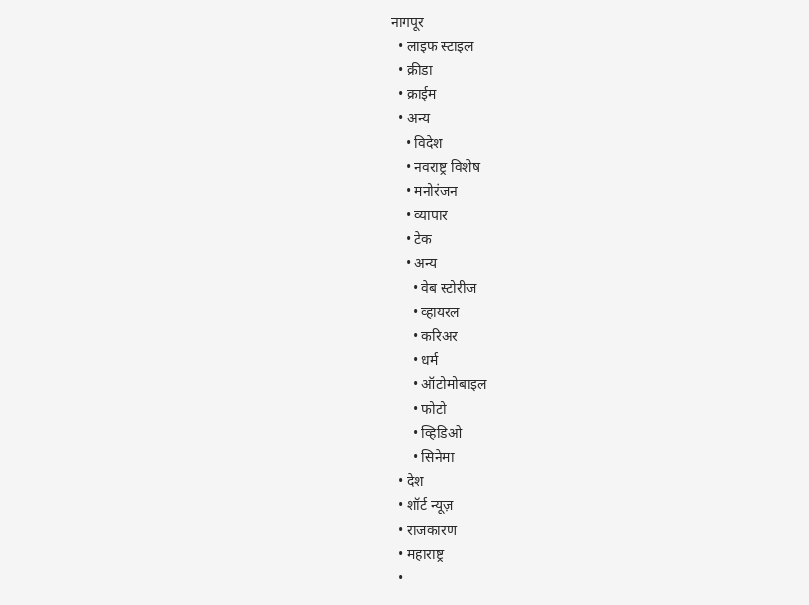नागपूर
  • लाइफ स्टाइल
  • क्रीडा
  • क्राईम
  • अन्य
    • विदेश
    • नवराष्ट्र विशेष
    • मनोरंजन
    • व्यापार
    • टेक
    • अन्य
      • वेब स्टोरीज
      • व्हायरल
      • करिअर
      • धर्म
      • ऑटोमोबाइल
      • फोटो
      • व्हिडिओ
      • सिनेमा
  • देश
  • शॉर्ट न्यूज़
  • राजकारण
  • महाराष्ट्र
  •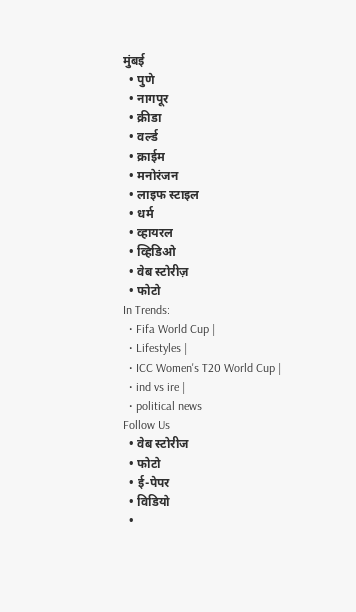मुंबई
  • पुणे
  • नागपूर
  • क्रीडा
  • वर्ल्ड
  • क्राईम
  • मनोरंजन
  • लाइफ स्टाइल
  • धर्म
  • व्हायरल
  • व्हिडिओ
  • वेब स्टोरीज़
  • फोटो
In Trends:
  • Fifa World Cup |
  • Lifestyles |
  • ICC Women's T20 World Cup |
  • ind vs ire |
  • political news
Follow Us
  • वेब स्टोरीज
  • फोटो
  • ई-पेपर
  • विडियो
  •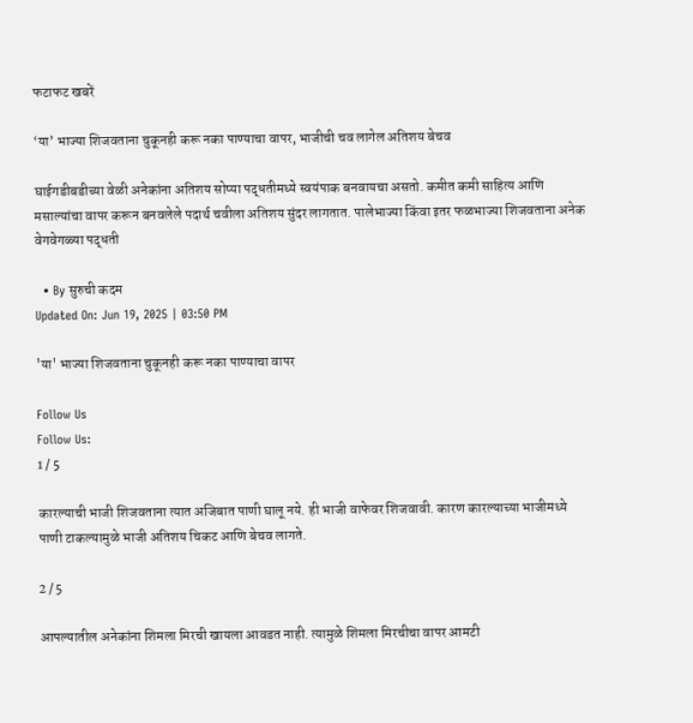फटाफट खबरें

‘या’ भाज्या शिजवताना चुकूनही करू नका पाण्याचा वापर, भाजीची चव लागेल अतिशय बेचव

घाईगडीबडीच्या वेळी अनेकांना अतिशय सोप्या पद्धतीमध्ये स्वयंपाक बनवायचा असतो. कमीत कमी साहित्य आणि मसाल्यांचा वापर करून बनवलेले पदार्थ चवीला अतिशय सुंदर लागतात. पालेभाज्या किंवा इतर फळभाज्या शिजवताना अनेक वेगवेगळ्या पद्धती

  • By सुरुची कदम
Updated On: Jun 19, 2025 | 03:50 PM

'या' भाज्या शिजवताना चुकूनही करू नका पाण्याचा वापर

Follow Us
Follow Us:
1 / 5

कारल्याची भाजी शिजवताना त्यात अजिबात पाणी घालू नये. ही भाजी वाफेवर शिजवावी. कारण कारल्याच्या भाजीमध्ये पाणी टाकल्यामुळे भाजी अतिशय चिकट आणि बेचव लागते.

2 / 5

आपल्यातील अनेकांना शिमला मिरची खायला आवडत नाही. त्यामुळे शिमला मिरचीचा वापर आमटी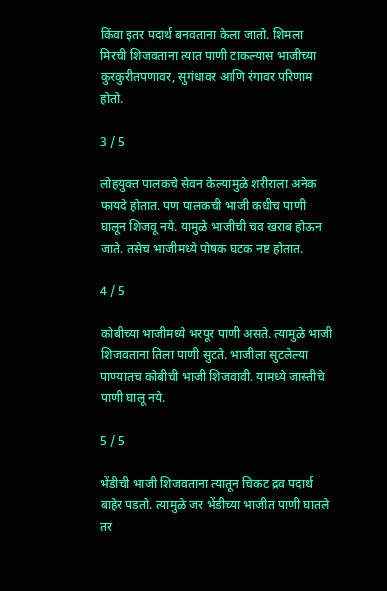किंवा इतर पदार्थ बनवताना केला जातो. शिमला मिरची शिजवताना त्यात पाणी टाकल्यास भाजीच्या कुरकुरीतपणावर, सुगंधावर आणि रंगावर परिणाम होतो.

3 / 5

लोहयुक्त पालकचे सेवन केल्यामुळे शरीराला अनेक फायदे होतात. पण पालकची भाजी कधीच पाणी घालून शिजवू नये. यामुळे भाजीची चव खराब होऊन जाते. तसेच भाजीमध्ये पोषक घटक नष्ट होतात.

4 / 5

कोबीच्या भाजीमध्ये भरपूर पाणी असते. त्यामुळे भाजी शिजवताना तिला पाणी सुटते. भाजीला सुटलेल्या पाण्यातच कोबीची भाजी शिजवावी. यामध्ये जास्तीचे पाणी घालू नये.

5 / 5

भेंडीची भाजी शिजवताना त्यातून चिकट द्रव पदार्थ बाहेर पडतो. त्यामुळे जर भेंडीच्या भाजीत पाणी घातले तर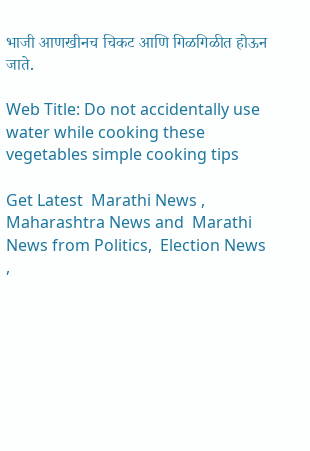भाजी आणखीनच चिकट आणि गिळगिळीत होऊन जाते.

Web Title: Do not accidentally use water while cooking these vegetables simple cooking tips

Get Latest  Marathi News ,  Maharashtra News and  Marathi News from Politics,  Election News ,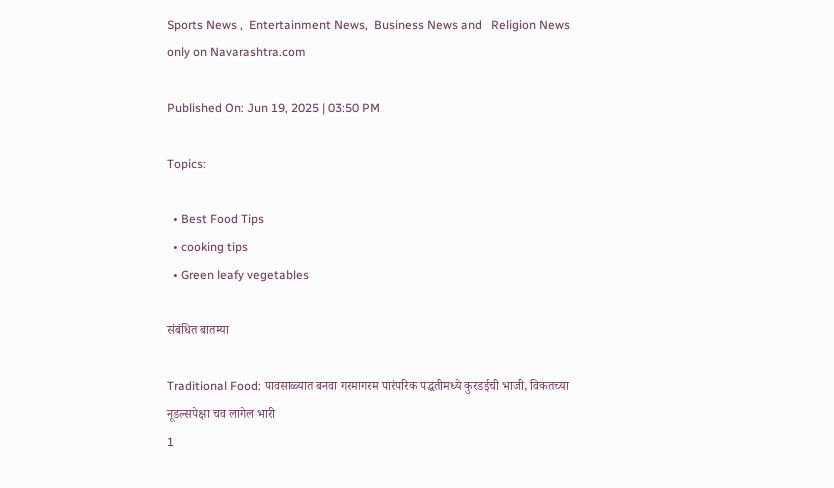Sports News ,  Entertainment News,  Business News and   Religion News  only on Navarashtra.com

Published On: Jun 19, 2025 | 03:50 PM

Topics:

  • Best Food Tips
  • cooking tips
  • Green leafy vegetables

संबंधित बातम्या

Traditional Food: पावसाळ्यात बनवा गरमागरम पारंपरिक पद्धतीमध्ये कुरडईची भाजी, विकतच्या नूडल्सपेक्षा चव लागेल भारी
1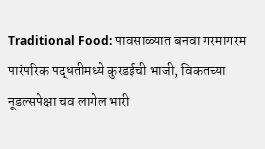Traditional Food: पावसाळ्यात बनवा गरमागरम पारंपरिक पद्धतीमध्ये कुरडईची भाजी, विकतच्या नूडल्सपेक्षा चव लागेल भारी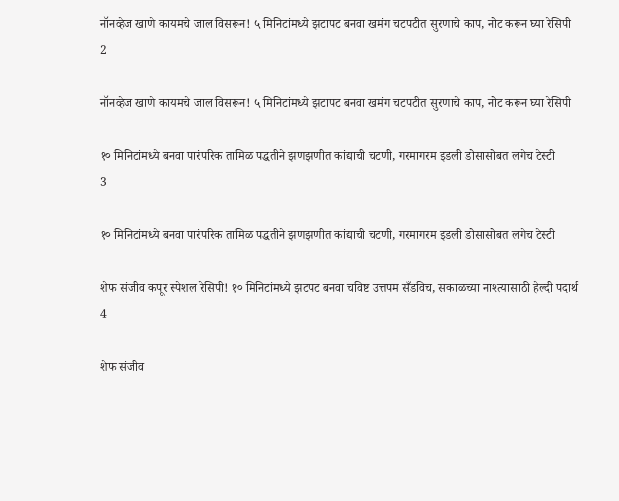नॉनव्हेज खाणे कायमचे जाल विसरून! ५ मिनिटांमध्ये झटापट बनवा खमंग चटपटीत सुरणाचे काप, नोट करून घ्या रेसिपी
2

नॉनव्हेज खाणे कायमचे जाल विसरून! ५ मिनिटांमध्ये झटापट बनवा खमंग चटपटीत सुरणाचे काप, नोट करून घ्या रेसिपी

१० मिनिटांमध्ये बनवा पारंपरिक तामिळ पद्धतीने झणझणीत कांद्याची चटणी, गरमागरम इडली डोसासोबत लगेच टेस्टी
3

१० मिनिटांमध्ये बनवा पारंपरिक तामिळ पद्धतीने झणझणीत कांद्याची चटणी, गरमागरम इडली डोसासोबत लगेच टेस्टी

शेफ संजीव कपूर स्पेशल रेसिपी! १० मिनिटांमध्ये झटपट बनवा चविष्ट उत्तपम सँडविच, सकाळच्या नाश्त्यासाठी हेल्दी पदार्थ
4

शेफ संजीव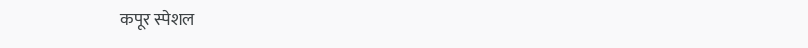कपूर स्पेशल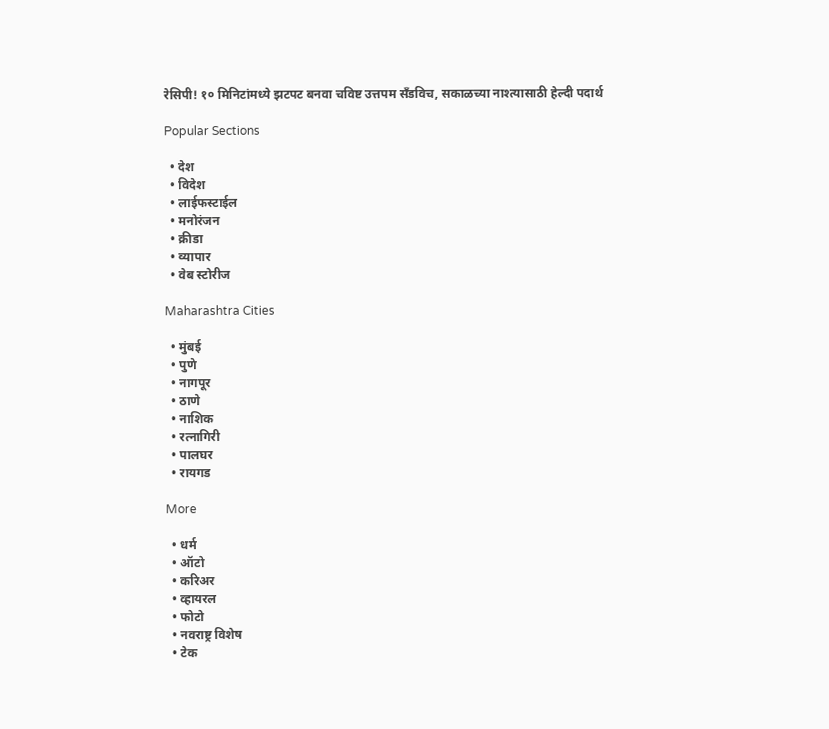रेसिपी! १० मिनिटांमध्ये झटपट बनवा चविष्ट उत्तपम सँडविच, सकाळच्या नाश्त्यासाठी हेल्दी पदार्थ

Popular Sections

  • देश
  • विदेश
  • लाईफस्टाईल
  • मनोरंजन
  • क्रीडा
  • व्यापार
  • वेब स्टोरीज

Maharashtra Cities

  • मुंबई
  • पुणे
  • नागपूर
  • ठाणे
  • नाशिक
  • रत्नागिरी
  • पालघर
  • रायगड

More

  • धर्म
  • ऑटो
  • करिअर
  • व्हायरल
  • फोटो
  • नवराष्ट्र विशेष
  • टेक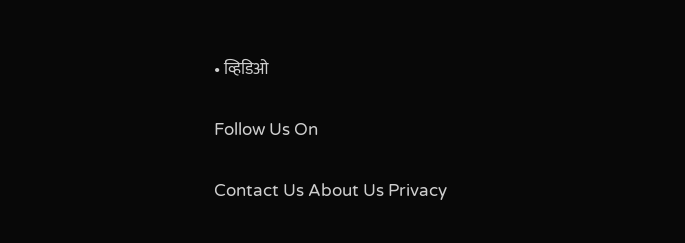• व्हिडिओ

Follow Us On

Contact Us About Us Privacy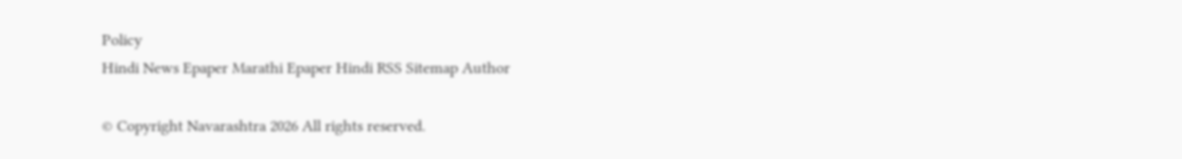Policy
Hindi News Epaper Marathi Epaper Hindi RSS Sitemap Author

© Copyright Navarashtra 2026 All rights reserved.